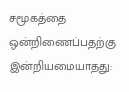சமூகத்தை ஒன்றிணைப்பதற்கு இன்றியமையாதது: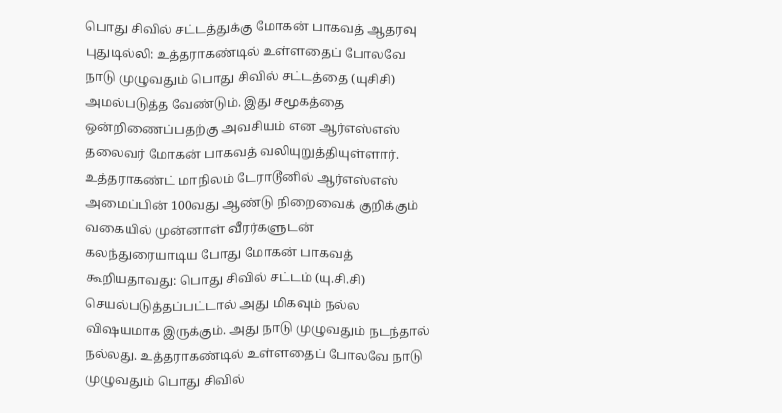பொது சிவில் சட்டத்துக்கு மோகன் பாகவத் ஆதரவு
புதுடில்லி: உத்தராகண்டில் உள்ளதைப் போலவே நாடு முழுவதும் பொது சிவில் சட்டத்தை (யுசிசி) அமல்படுத்த வேண்டும். இது சமூகத்தை ஒன்றிணைப்பதற்கு அவசியம் என ஆர்எஸ்எஸ் தலைவர் மோகன் பாகவத் வலியுறுத்தியுள்ளார்.
உத்தராகண்ட் மாநிலம் டேராடூனில் ஆர்எஸ்எஸ் அமைப்பின் 100வது ஆண்டு நிறைவைக் குறிக்கும் வகையில் முன்னாள் வீரர்களுடன் கலந்துரையாடிய போது மோகன் பாகவத் கூறியதாவது: பொது சிவில் சட்டம் (யு.சி.சி) செயல்படுத்தப்பட்டால் அது மிகவும் நல்ல விஷயமாக இருக்கும். அது நாடு முழுவதும் நடந்தால் நல்லது. உத்தராகண்டில் உள்ளதைப் போலவே நாடு முழுவதும் பொது சிவில்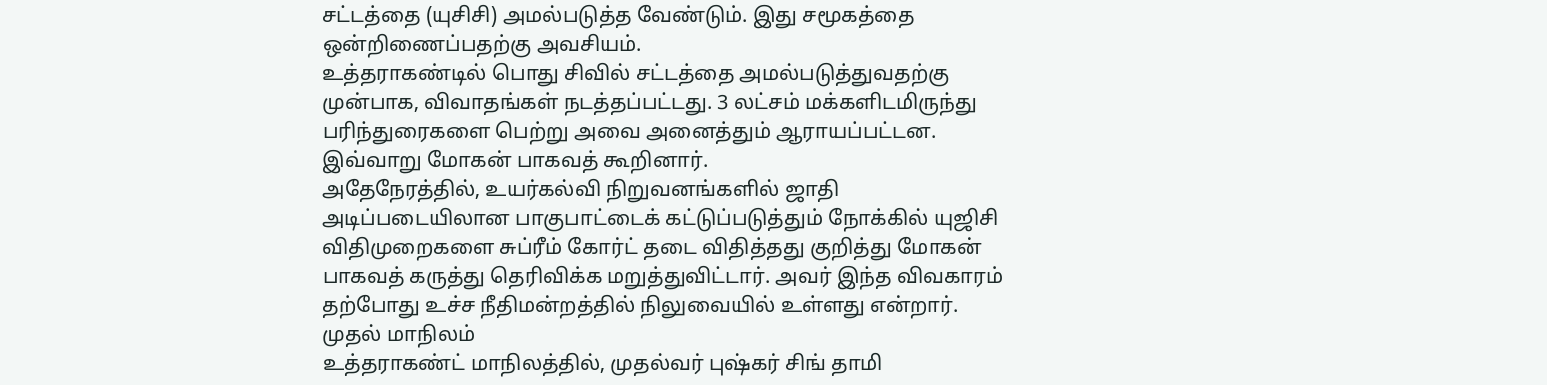சட்டத்தை (யுசிசி) அமல்படுத்த வேண்டும். இது சமூகத்தை ஒன்றிணைப்பதற்கு அவசியம்.
உத்தராகண்டில் பொது சிவில் சட்டத்தை அமல்படுத்துவதற்கு முன்பாக, விவாதங்கள் நடத்தப்பட்டது. 3 லட்சம் மக்களிடமிருந்து பரிந்துரைகளை பெற்று அவை அனைத்தும் ஆராயப்பட்டன. இவ்வாறு மோகன் பாகவத் கூறினார்.
அதேநேரத்தில், உயர்கல்வி நிறுவனங்களில் ஜாதி அடிப்படையிலான பாகுபாட்டைக் கட்டுப்படுத்தும் நோக்கில் யுஜிசி விதிமுறைகளை சுப்ரீம் கோர்ட் தடை விதித்தது குறித்து மோகன் பாகவத் கருத்து தெரிவிக்க மறுத்துவிட்டார். அவர் இந்த விவகாரம் தற்போது உச்ச நீதிமன்றத்தில் நிலுவையில் உள்ளது என்றார்.
முதல் மாநிலம்
உத்தராகண்ட் மாநிலத்தில், முதல்வர் புஷ்கர் சிங் தாமி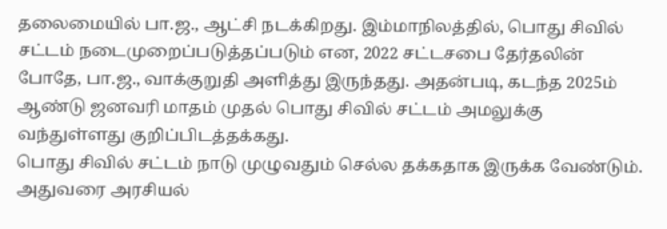தலைமையில் பா.ஜ., ஆட்சி நடக்கிறது. இம்மாநிலத்தில், பொது சிவில் சட்டம் நடைமுறைப்படுத்தப்படும் என, 2022 சட்டசபை தேர்தலின் போதே, பா.ஜ., வாக்குறுதி அளித்து இருந்தது. அதன்படி, கடந்த 2025ம் ஆண்டு ஜனவரி மாதம் முதல் பொது சிவில் சட்டம் அமலுக்கு வந்துள்ளது குறிப்பிடத்தக்கது.
பொது சிவில் சட்டம் நாடு முழுவதும் செல்ல தக்கதாக இருக்க வேண்டும். அதுவரை அரசியல்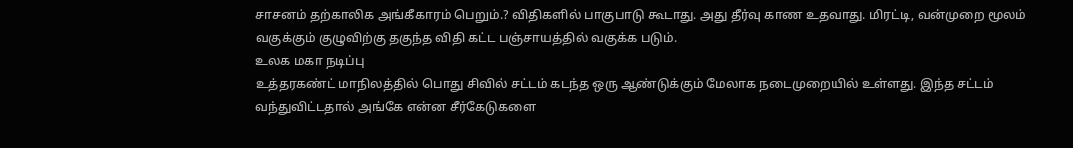சாசனம் தற்காலிக அங்கீகாரம் பெறும்.? விதிகளில் பாகுபாடு கூடாது. அது தீர்வு காண உதவாது. மிரட்டி, வன்முறை மூலம் வகுக்கும் குழுவிற்கு தகுந்த விதி கட்ட பஞ்சாயத்தில் வகுக்க படும்.
உலக மகா நடிப்பு
உத்தரகண்ட் மாநிலத்தில் பொது சிவில் சட்டம் கடந்த ஒரு ஆண்டுக்கும் மேலாக நடைமுறையில் உள்ளது. இந்த சட்டம் வந்துவிட்டதால் அங்கே என்ன சீர்கேடுகளை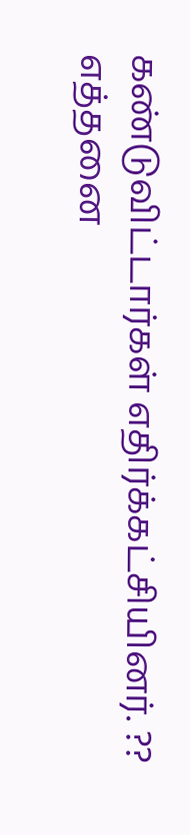கண்டுவிட்டார்கள் எதிர்க்கட்சியினர். ?? எத்தனை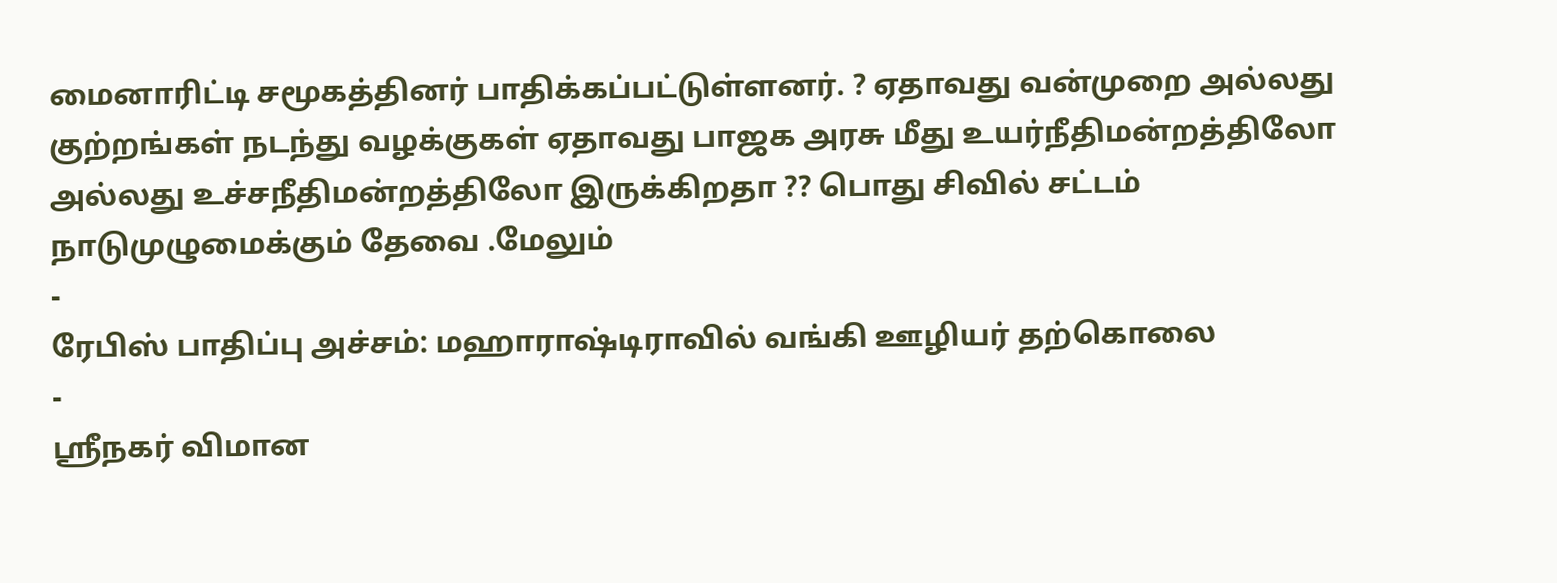மைனாரிட்டி சமூகத்தினர் பாதிக்கப்பட்டுள்ளனர். ? ஏதாவது வன்முறை அல்லது குற்றங்கள் நடந்து வழக்குகள் ஏதாவது பாஜக அரசு மீது உயர்நீதிமன்றத்திலோ அல்லது உச்சநீதிமன்றத்திலோ இருக்கிறதா ?? பொது சிவில் சட்டம் நாடுமுழுமைக்கும் தேவை .மேலும்
-
ரேபிஸ் பாதிப்பு அச்சம்: மஹாராஷ்டிராவில் வங்கி ஊழியர் தற்கொலை
-
ஸ்ரீநகர் விமான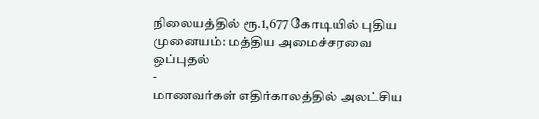நிலையத்தில் ரூ.1,677 கோடியில் புதிய முனையம்: மத்திய அமைச்சரவை ஒப்புதல்
-
மாணவர்கள் எதிர்காலத்தில் அலட்சிய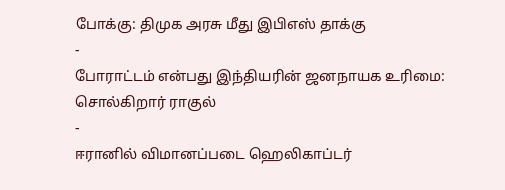போக்கு: திமுக அரசு மீது இபிஎஸ் தாக்கு
-
போராட்டம் என்பது இந்தியரின் ஜனநாயக உரிமை: சொல்கிறார் ராகுல்
-
ஈரானில் விமானப்படை ஹெலிகாப்டர்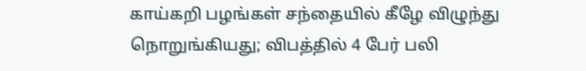காய்கறி பழங்கள் சந்தையில் கீழே விழுந்து நொறுங்கியது; விபத்தில் 4 பேர் பலி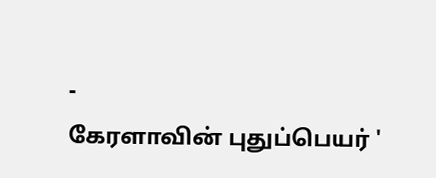-
கேரளாவின் புதுப்பெயர் '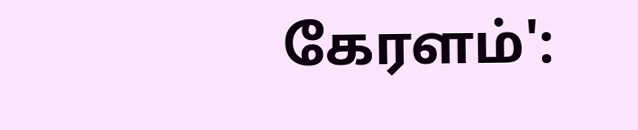கேரளம்':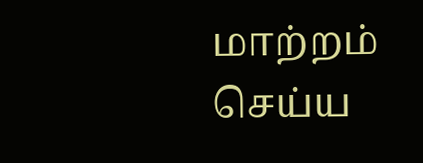மாற்றம் செய்ய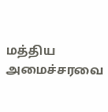மத்திய அமைச்சரவை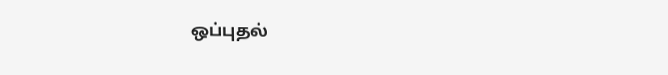ஒப்புதல்